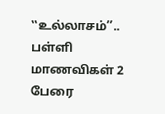‛‛உல்லாசம்’’.. பள்ளி மாணவிகள் 2 பேரை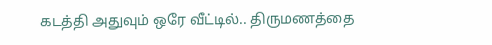கடத்தி அதுவும் ஒரே வீட்டில்.. திருமணத்தை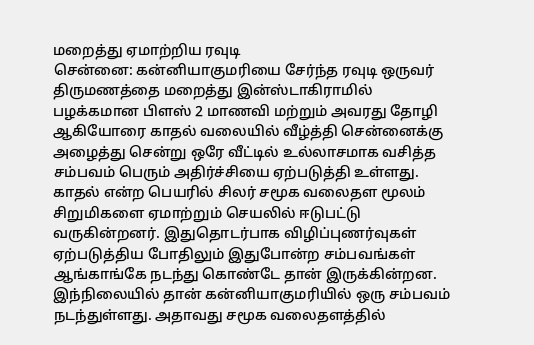மறைத்து ஏமாற்றிய ரவுடி
சென்னை: கன்னியாகுமரியை சேர்ந்த ரவுடி ஒருவர் திருமணத்தை மறைத்து இன்ஸ்டாகிராமில் பழக்கமான பிளஸ் 2 மாணவி மற்றும் அவரது தோழி ஆகியோரை காதல் வலையில் வீழ்த்தி சென்னைக்கு அழைத்து சென்று ஒரே வீட்டில் உல்லாசமாக வசித்த சம்பவம் பெரும் அதிர்ச்சியை ஏற்படுத்தி உள்ளது.
காதல் என்ற பெயரில் சிலர் சமூக வலைதள மூலம் சிறுமிகளை ஏமாற்றும் செயலில் ஈடுபட்டு வருகின்றனர். இதுதொடர்பாக விழிப்புணர்வுகள் ஏற்படுத்திய போதிலும் இதுபோன்ற சம்பவங்கள் ஆங்காங்கே நடந்து கொண்டே தான் இருக்கின்றன.
இந்நிலையில் தான் கன்னியாகுமரியில் ஒரு சம்பவம் நடந்துள்ளது. அதாவது சமூக வலைதளத்தில்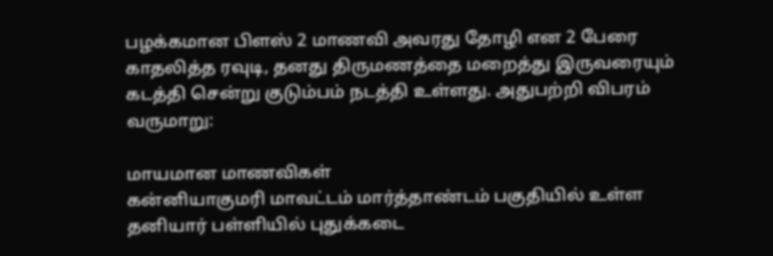பழக்கமான பிளஸ் 2 மாணவி அவரது தோழி என 2 பேரை காதலித்த ரவுடி, தனது திருமணத்தை மறைத்து இருவரையும் கடத்தி சென்று குடும்பம் நடத்தி உள்ளது. அதுபற்றி விபரம் வருமாறு:

மாயமான மாணவிகள்
கன்னியாகுமரி மாவட்டம் மார்த்தாண்டம் பகுதியில் உள்ள தனியார் பள்ளியில் புதுக்கடை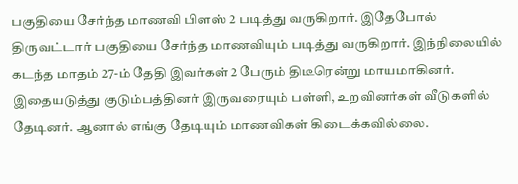பகுதியை சேர்ந்த மாணவி பிளஸ் 2 படித்து வருகிறார். இதேபோல் திருவட்டார் பகுதியை சேர்ந்த மாணவியும் படித்து வருகிறார். இந்நிலையில் கடந்த மாதம் 27-ம் தேதி இவர்கள் 2 பேரும் திடீரென்று மாயமாகினர். இதையடுத்து குடும்பத்தினர் இருவரையும் பள்ளி, உறவினர்கள் வீடுகளில் தேடினர். ஆனால் எங்கு தேடியும் மாணவிகள் கிடைக்கவில்லை.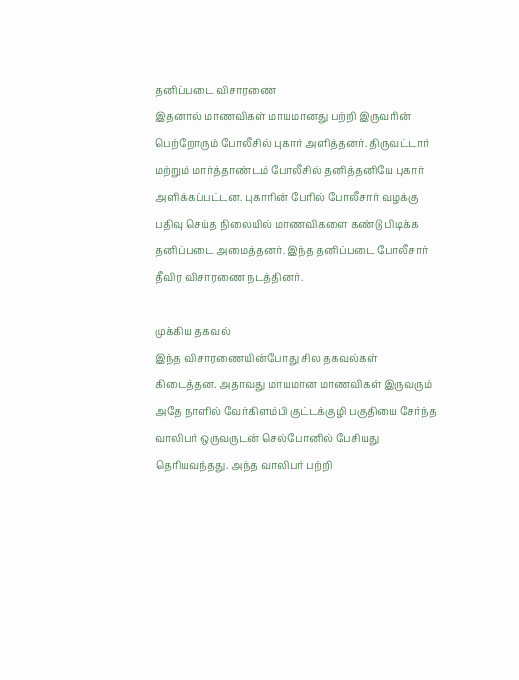தனிப்படை விசாரணை
இதனால் மாணவிகள் மாயமானது பற்றி இருவரின் பெற்றோரும் போலீசில் புகார் அளித்தனர். திருவட்டார் மற்றும் மார்த்தாண்டம் போலீசில் தனித்தனியே புகார் அளிக்கப்பட்டன. புகாரின் பேரில் போலீசார் வழக்கு பதிவு செய்த நிலையில் மாணவிகளை கண்டு பிடிக்க தனிப்படை அமைத்தனர். இந்த தனிப்படை போலீசார் தீவிர விசாரணை நடத்தினர்.

முக்கிய தகவல்
இந்த விசாரணையின்போது சில தகவல்கள் கிடைத்தன. அதாவது மாயமான மாணவிகள் இருவரும் அதே நாளில் வேர்கிளம்பி குட்டக்குழி பகுதியை சேர்ந்த வாலிபர் ஒருவருடன் செல்போனில் பேசியது தெரியவந்தது. அந்த வாலிபர் பற்றி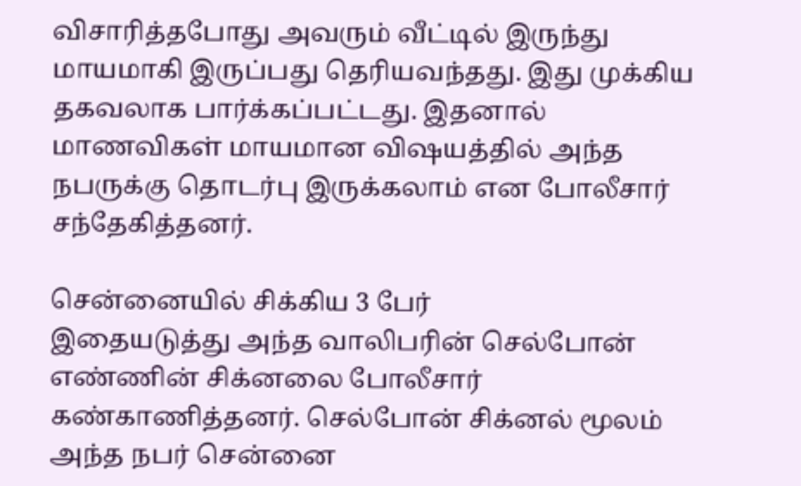விசாரித்தபோது அவரும் வீட்டில் இருந்து மாயமாகி இருப்பது தெரியவந்தது. இது முக்கிய தகவலாக பார்க்கப்பட்டது. இதனால் மாணவிகள் மாயமான விஷயத்தில் அந்த நபருக்கு தொடர்பு இருக்கலாம் என போலீசார் சந்தேகித்தனர்.

சென்னையில் சிக்கிய 3 பேர்
இதையடுத்து அந்த வாலிபரின் செல்போன் எண்ணின் சிக்னலை போலீசார் கண்காணித்தனர். செல்போன் சிக்னல் மூலம் அந்த நபர் சென்னை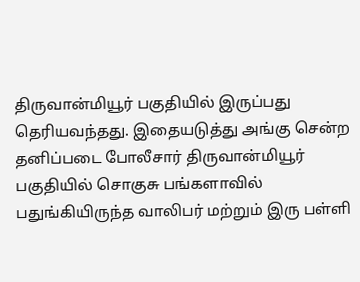திருவான்மியூர் பகுதியில் இருப்பது தெரியவந்தது. இதையடுத்து அங்கு சென்ற தனிப்படை போலீசார் திருவான்மியூர் பகுதியில் சொகுசு பங்களாவில் பதுங்கியிருந்த வாலிபர் மற்றும் இரு பள்ளி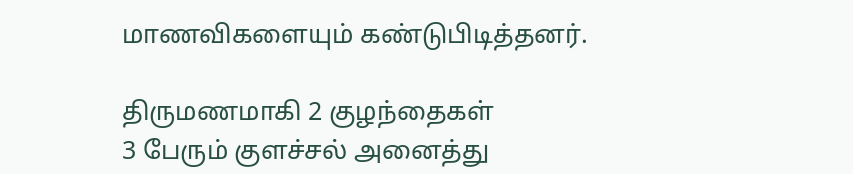மாணவிகளையும் கண்டுபிடித்தனர்.

திருமணமாகி 2 குழந்தைகள்
3 பேரும் குளச்சல் அனைத்து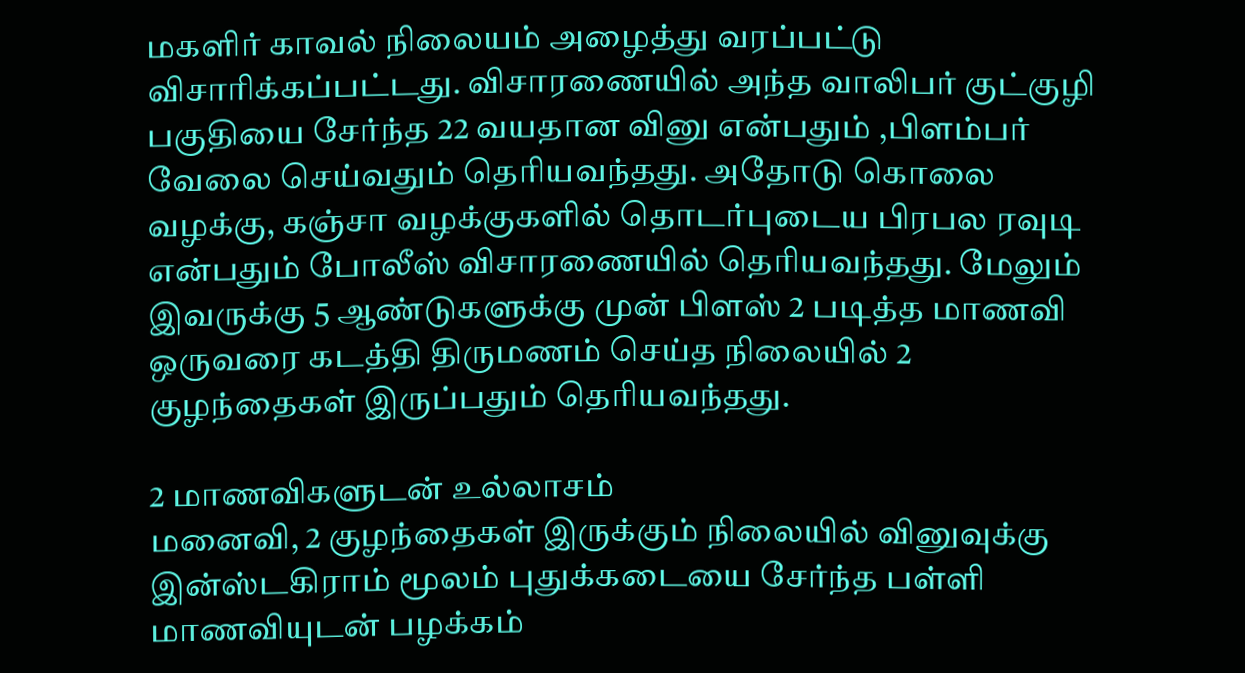மகளிர் காவல் நிலையம் அழைத்து வரப்பட்டு விசாரிக்கப்பட்டது. விசாரணையில் அந்த வாலிபர் குட்குழி பகுதியை சேர்ந்த 22 வயதான வினு என்பதும் ,பிளம்பர் வேலை செய்வதும் தெரியவந்தது. அதோடு கொலை வழக்கு, கஞ்சா வழக்குகளில் தொடர்புடைய பிரபல ரவுடி என்பதும் போலீஸ் விசாரணையில் தெரியவந்தது. மேலும் இவருக்கு 5 ஆண்டுகளுக்கு முன் பிளஸ் 2 படித்த மாணவி ஒருவரை கடத்தி திருமணம் செய்த நிலையில் 2 குழந்தைகள் இருப்பதும் தெரியவந்தது.

2 மாணவிகளுடன் உல்லாசம்
மனைவி, 2 குழந்தைகள் இருக்கும் நிலையில் வினுவுக்கு இன்ஸ்டகிராம் மூலம் புதுக்கடையை சேர்ந்த பள்ளி மாணவியுடன் பழக்கம்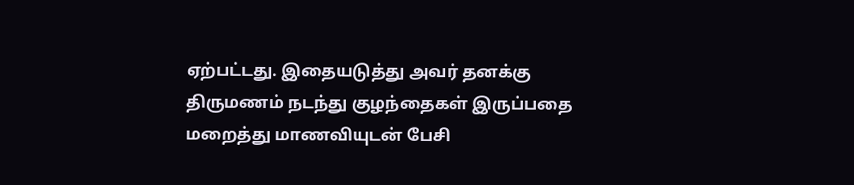ஏற்பட்டது. இதையடுத்து அவர் தனக்கு திருமணம் நடந்து குழந்தைகள் இருப்பதை மறைத்து மாணவியுடன் பேசி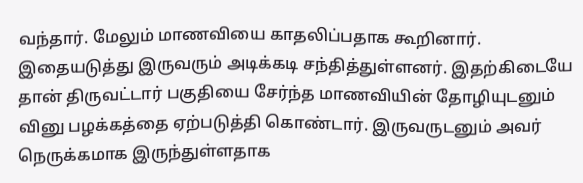வந்தார். மேலும் மாணவியை காதலிப்பதாக கூறினார். இதையடுத்து இருவரும் அடிக்கடி சந்தித்துள்ளனர். இதற்கிடையே தான் திருவட்டார் பகுதியை சேர்ந்த மாணவியின் தோழியுடனும் வினு பழக்கத்தை ஏற்படுத்தி கொண்டார். இருவருடனும் அவர் நெருக்கமாக இருந்துள்ளதாக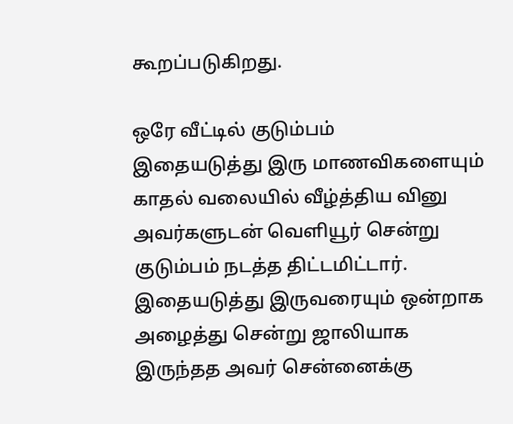கூறப்படுகிறது.

ஒரே வீட்டில் குடும்பம்
இதையடுத்து இரு மாணவிகளையும் காதல் வலையில் வீழ்த்திய வினு அவர்களுடன் வெளியூர் சென்று குடும்பம் நடத்த திட்டமிட்டார். இதையடுத்து இருவரையும் ஒன்றாக அழைத்து சென்று ஜாலியாக இருந்தத அவர் சென்னைக்கு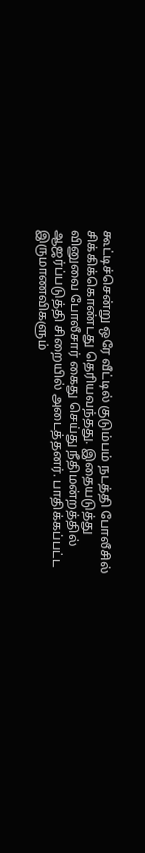கூட்டிச்சென்று ஒரே வீட்டில் குடும்பம் நடத்தி போலீசில் சிக்கிக்கொண்டது தெரியவந்தது. இதையடுத்து வினுவை போலீசார் கைது செய்து நீதிமன்றத்தில் ஆஜர்ப்படுத்தி சிறையில் அடைத்தனர். பாதிக்கப்பட்ட இருமாணவிகளும்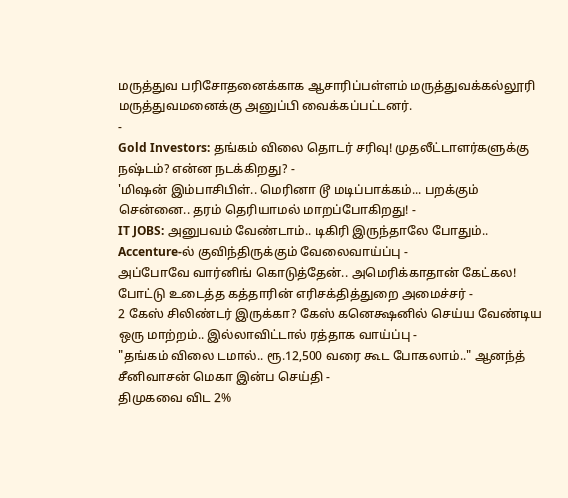மருத்துவ பரிசோதனைக்காக ஆசாரிப்பள்ளம் மருத்துவக்கல்லூரி மருத்துவமனைக்கு அனுப்பி வைக்கப்பட்டனர்.
-
Gold Investors: தங்கம் விலை தொடர் சரிவு! முதலீட்டாளர்களுக்கு நஷ்டம்? என்ன நடக்கிறது? -
'மிஷன் இம்பாசிபிள்.. மெரினா டூ மடிப்பாக்கம்... பறக்கும் சென்னை.. தரம் தெரியாமல் மாறப்போகிறது! -
IT JOBS: அனுபவம் வேண்டாம்.. டிகிரி இருந்தாலே போதும்.. Accenture-ல் குவிந்திருக்கும் வேலைவாய்ப்பு -
அப்போவே வார்னிங் கொடுத்தேன்.. அமெரிக்காதான் கேட்கல! போட்டு உடைத்த கத்தாரின் எரிசக்தித்துறை அமைச்சர் -
2 கேஸ் சிலிண்டர் இருக்கா? கேஸ் கனெக்ஷனில் செய்ய வேண்டிய ஒரு மாற்றம்.. இல்லாவிட்டால் ரத்தாக வாய்ப்பு -
"தங்கம் விலை டமால்.. ரூ.12,500 வரை கூட போகலாம்.." ஆனந்த் சீனிவாசன் மெகா இன்ப செய்தி -
திமுகவை விட 2%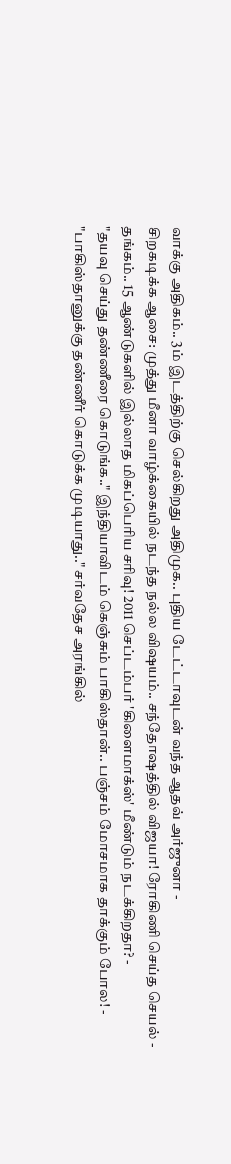வாக்கு அதிகம்.. 3ம் இடத்திற்கு செல்கிறது அதிமுக.. புதிய டேட்டாவுடன் வந்த ஆதவ் அர்ஜுனா -
சிறகடிக்க ஆசை: முத்து மீனா வாழ்க்கையில் நடந்த நல்ல விஷயம்.. சந்தோஷத்தில் விஜயா! ரோகிணி செய்த செயல் -
தங்கம்.. 15 ஆண்டுகளில் இல்லாத மிகப்பெரிய சரிவு! 2011 செப்டம்பர் 'கிளைமாக்ஸ்' மீண்டும் நடக்கிறதா? -
"தயவு செய்து தண்ணீரை கொடுங்க.." இந்தியாவிடம் கெஞ்சும் பாகிஸ்தான்.. பஞ்சம் மோசமாக தாக்கும் போல! -
"பாகிஸ்தானுக்கு தண்ணீர் கொடுக்க முடியாது.." சர்வதேச அரங்கில்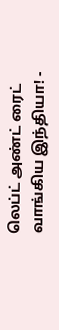லெப்ட் அண்ட் ரைட் வாங்கிய இந்தியா! -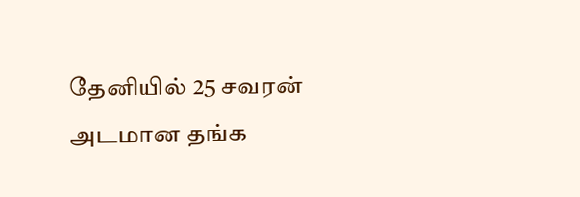தேனியில் 25 சவரன் அடமான தங்க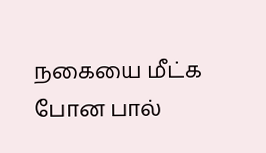நகையை மீட்க போன பால்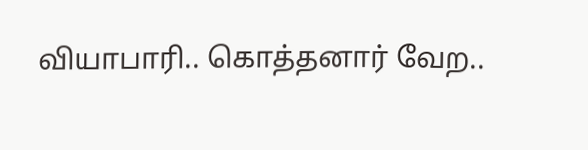வியாபாரி.. கொத்தனார் வேற..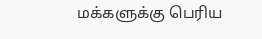மக்களுக்கு பெரிய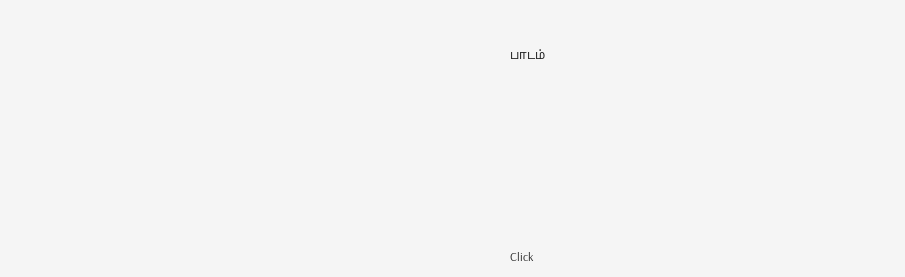பாடம்












Click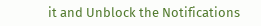it and Unblock the Notifications